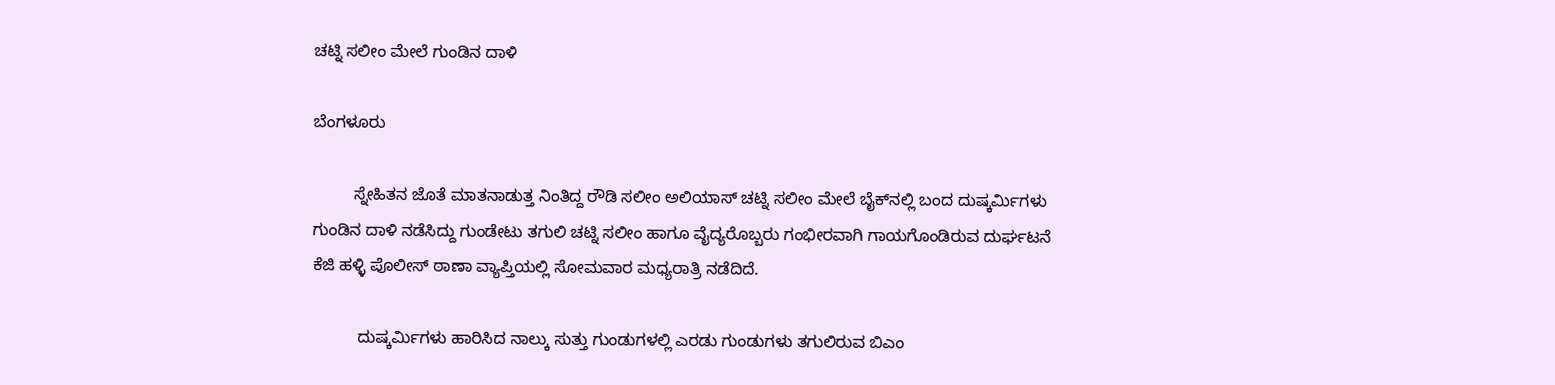ಚಟ್ನಿ ಸಲೀಂ ಮೇಲೆ ಗುಂಡಿನ ದಾಳಿ

ಬೆಂಗಳೂರು

         ಸ್ನೇಹಿತನ ಜೊತೆ ಮಾತನಾಡುತ್ತ ನಿಂತಿದ್ದ ರೌಡಿ ಸಲೀಂ ಅಲಿಯಾಸ್ ಚಟ್ನಿ ಸಲೀಂ ಮೇಲೆ ಬೈಕ್‍ನಲ್ಲಿ ಬಂದ ದುಷ್ಕರ್ಮಿಗಳು ಗುಂಡಿನ ದಾಳಿ ನಡೆಸಿದ್ದು ಗುಂಡೇಟು ತಗುಲಿ ಚಟ್ನಿ ಸಲೀಂ ಹಾಗೂ ವೈದ್ಯರೊಬ್ಬರು ಗಂಭೀರವಾಗಿ ಗಾಯಗೊಂಡಿರುವ ದುರ್ಘಟನೆ ಕೆಜಿ ಹಳ್ಳಿ ಪೊಲೀಸ್ ಠಾಣಾ ವ್ಯಾಪ್ತಿಯಲ್ಲಿ ಸೋಮವಾರ ಮಧ್ಯರಾತ್ರಿ ನಡೆದಿದೆ.

          ದುಷ್ಕರ್ಮಿಗಳು ಹಾರಿಸಿದ ನಾಲ್ಕು ಸುತ್ತು ಗುಂಡುಗಳಲ್ಲಿ ಎರಡು ಗುಂಡುಗಳು ತಗುಲಿರುವ ಬಿಎಂ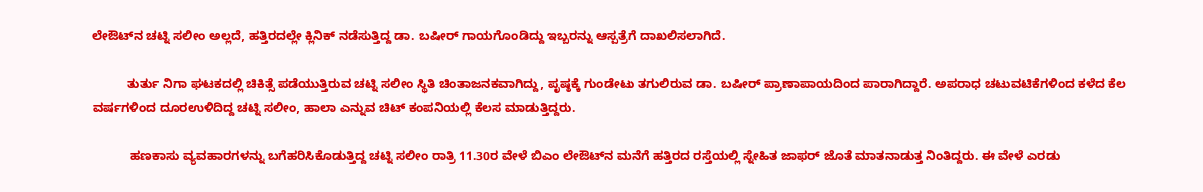ಲೇಔಟ್‍ನ ಚಟ್ನಿ ಸಲೀಂ ಅಲ್ಲದೆ, ಹತ್ತಿರದಲ್ಲೇ ಕ್ಲಿನಿಕ್ ನಡೆಸುತ್ತಿದ್ದ ಡಾ. ಬಷೀರ್ ಗಾಯಗೊಂಡಿದ್ದು ಇಬ್ಬರನ್ನು ಆಸ್ಪತ್ರೆಗೆ ದಾಖಲಿಸಲಾಗಿದೆ.

          ತುರ್ತು ನಿಗಾ ಘಟಕದಲ್ಲಿ ಚಿಕಿತ್ಸೆ ಪಡೆಯುತ್ತಿರುವ ಚಟ್ನಿ ಸಲೀಂ ಸ್ಥಿತಿ ಚಿಂತಾಜನಕವಾಗಿದ್ದು, ಪೃಷ್ಠಕ್ಕೆ ಗುಂಡೇಟು ತಗುಲಿರುವ ಡಾ. ಬಷೀರ್ ಪ್ರಾಣಾಪಾಯದಿಂದ ಪಾರಾಗಿದ್ದಾರೆ. ಅಪರಾಧ ಚಟುವಟಿಕೆಗಳಿಂದ ಕಳೆದ ಕೆಲ ವರ್ಷಗಳಿಂದ ದೂರಉಳಿದಿದ್ದ ಚಟ್ನಿ ಸಲೀಂ, ಹಾಲಾ ಎನ್ನುವ ಚಿಟ್ ಕಂಪನಿಯಲ್ಲಿ ಕೆಲಸ ಮಾಡುತ್ತಿದ್ದರು.

           ಹಣಕಾಸು ವ್ಯವಹಾರಗಳನ್ನು ಬಗೆಹರಿಸಿಕೊಡುತ್ತಿದ್ದ ಚಟ್ನಿ ಸಲೀಂ ರಾತ್ರಿ 11.30ರ ವೇಳೆ ಬಿಎಂ ಲೇಔಟ್‍ನ ಮನೆಗೆ ಹತ್ತಿರದ ರಸ್ತೆಯಲ್ಲಿ ಸ್ನೇಹಿತ ಜಾಫರ್ ಜೊತೆ ಮಾತನಾಡುತ್ತ ನಿಂತಿದ್ದರು. ಈ ವೇಳೆ ಎರಡು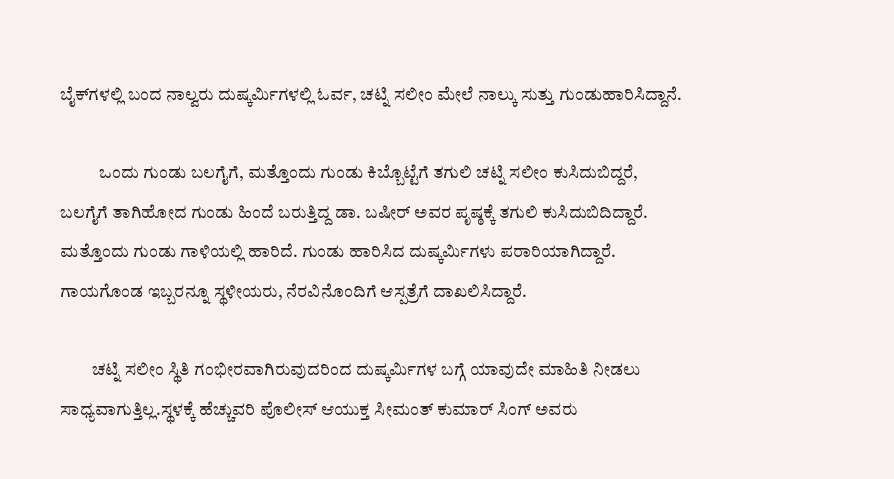ಬೈಕ್‍ಗಳಲ್ಲಿ ಬಂದ ನಾಲ್ವರು ದುಷ್ಕರ್ಮಿಗಳಲ್ಲಿ ಓರ್ವ, ಚಟ್ನಿ ಸಲೀಂ ಮೇಲೆ ನಾಲ್ಕು ಸುತ್ತು ಗುಂಡುಹಾರಿಸಿದ್ದಾನೆ.

           ಒಂದು ಗುಂಡು ಬಲಗೈಗೆ, ಮತ್ತೊಂದು ಗುಂಡು ಕಿಬ್ಬೊಟ್ಟೆಗೆ ತಗುಲಿ ಚಟ್ನಿ ಸಲೀಂ ಕುಸಿದುಬಿದ್ದರೆ, ಬಲಗೈಗೆ ತಾಗಿಹೋದ ಗುಂಡು ಹಿಂದೆ ಬರುತ್ತಿದ್ದ ಡಾ. ಬಷೀರ್ ಅವರ ಪೃಷ್ಠಕ್ಕೆ ತಗುಲಿ ಕುಸಿದುಬಿದಿದ್ದಾರೆ. ಮತ್ತೊಂದು ಗುಂಡು ಗಾಳಿಯಲ್ಲಿ ಹಾರಿದೆ. ಗುಂಡು ಹಾರಿಸಿದ ದುಷ್ಕರ್ಮಿಗಳು ಪರಾರಿಯಾಗಿದ್ದಾರೆ. ಗಾಯಗೊಂಡ ಇಬ್ಬರನ್ನೂ ಸ್ಥಳೀಯರು, ನೆರವಿನೊಂದಿಗೆ ಆಸ್ಪತ್ರೆಗೆ ದಾಖಲಿಸಿದ್ದಾರೆ.

         ಚಟ್ನಿ ಸಲೀಂ ಸ್ಥಿತಿ ಗಂಭೀರವಾಗಿರುವುದರಿಂದ ದುಷ್ಕರ್ಮಿಗಳ ಬಗ್ಗೆ ಯಾವುದೇ ಮಾಹಿತಿ ನೀಡಲು ಸಾಧ್ಯವಾಗುತ್ತಿಲ್ಲ.ಸ್ಥಳಕ್ಕೆ ಹೆಚ್ಚುವರಿ ಪೊಲೀಸ್ ಆಯುಕ್ತ ಸೀಮಂತ್ ಕುಮಾರ್ ಸಿಂಗ್ ಅವರು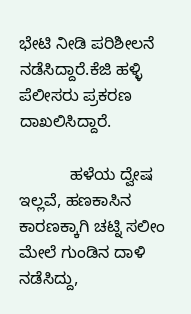ಭೇಟಿ ನೀಡಿ ಪರಿಶೀಲನೆ ನಡೆಸಿದ್ದಾರೆ.ಕೆಜಿ ಹಳ್ಳಿ ಪೆಲೀಸರು ಪ್ರಕರಣ ದಾಖಲಿಸಿದ್ದಾರೆ.

           ಹಳೆಯ ದ್ವೇಷ ಇಲ್ಲವೆ, ಹಣಕಾಸಿನ ಕಾರಣಕ್ಕಾಗಿ ಚಟ್ನಿ ಸಲೀಂ ಮೇಲೆ ಗುಂಡಿನ ದಾಳಿ ನಡೆಸಿದ್ದು,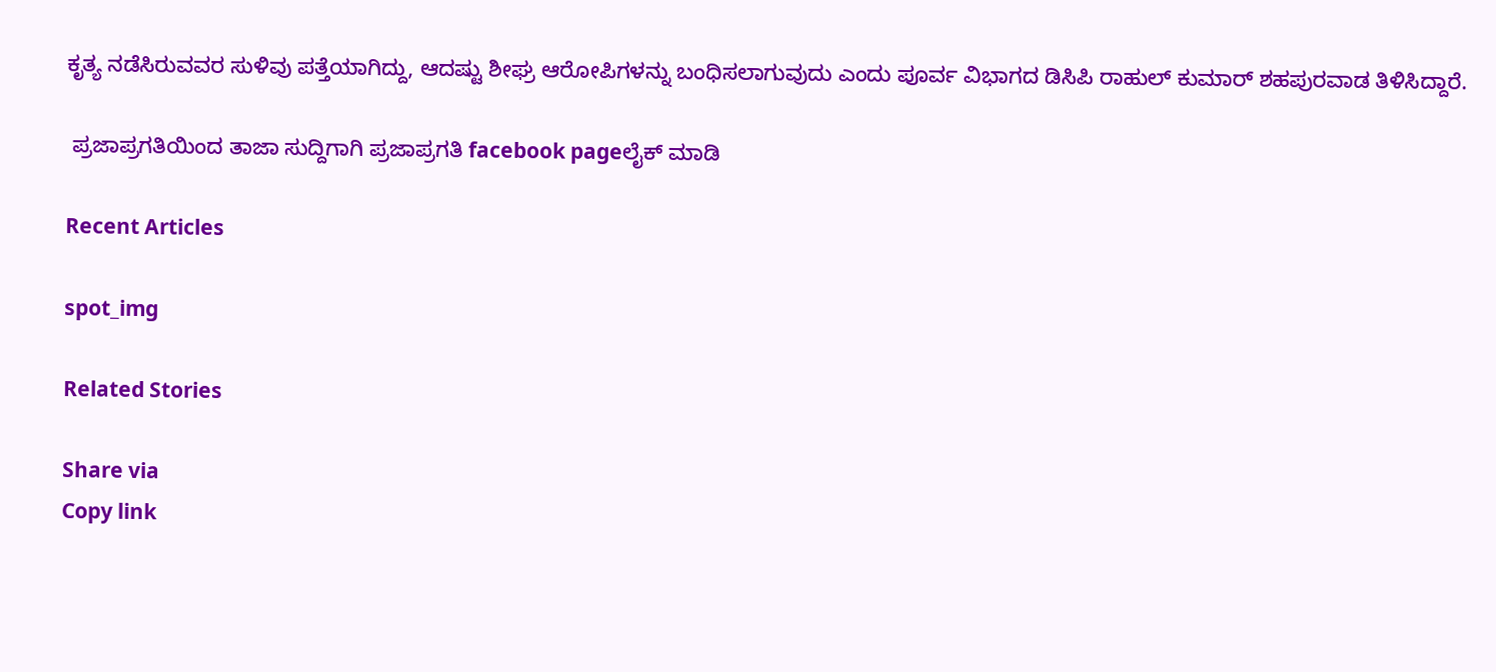ಕೃತ್ಯ ನಡೆಸಿರುವವರ ಸುಳಿವು ಪತ್ತೆಯಾಗಿದ್ದು, ಆದಷ್ಟು ಶೀಘ್ರ ಆರೋಪಿಗಳನ್ನು ಬಂಧಿಸಲಾಗುವುದು ಎಂದು ಪೂರ್ವ ವಿಭಾಗದ ಡಿಸಿಪಿ ರಾಹುಲ್ ಕುಮಾರ್ ಶಹಪುರವಾಡ ತಿಳಿಸಿದ್ದಾರೆ.

 ಪ್ರಜಾಪ್ರಗತಿಯಿಂದ ತಾಜಾ ಸುದ್ದಿಗಾಗಿ ಪ್ರಜಾಪ್ರಗತಿ facebook pageಲೈಕ್ ಮಾಡಿ

Recent Articles

spot_img

Related Stories

Share via
Copy link